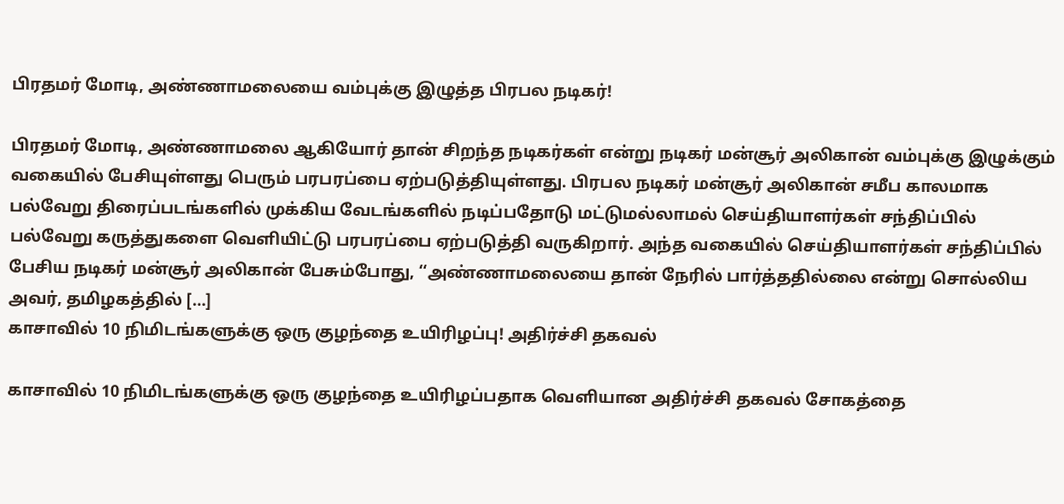பிரதமர் மோடி, அண்ணாமலையை வம்புக்கு இழுத்த பிரபல நடிகர்!

பிரதமர் மோடி, அண்ணாமலை ஆகியோர் தான் சிறந்த நடிகர்கள் என்று நடிகர் மன்சூர் அலிகான் வம்புக்கு இழுக்கும் வகையில் பேசியுள்ளது பெரும் பரபரப்பை ஏற்படுத்தியுள்ளது. பிரபல நடிகர் மன்சூர் அலிகான் சமீப காலமாக பல்வேறு திரைப்படங்களில் முக்கிய வேடங்களில் நடிப்பதோடு மட்டுமல்லாமல் செய்தியாளர்கள் சந்திப்பில் பல்வேறு கருத்துகளை வெளியிட்டு பரபரப்பை ஏற்படுத்தி வருகிறார். அந்த வகையில் செய்தியாளர்கள் சந்திப்பில் பேசிய நடிகர் மன்சூர் அலிகான் பேசும்போது, ‘‘அண்ணாமலையை தான் நேரில் பார்த்ததில்லை என்று சொல்லிய அவர், தமிழகத்தில் […]
காசாவில் 10 நிமிடங்களுக்கு ஒரு குழந்தை உயிரிழப்பு! அதிர்ச்சி தகவல்

காசாவில் 10 நிமிடங்களுக்கு ஒரு குழந்தை உயிரிழப்பதாக வெளியான அதிர்ச்சி தகவல் சோகத்தை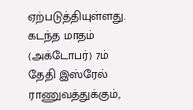ஏற்படுத்தியுள்ளது. கடந்த மாதம் (அக்டோபர்) 7ம் தேதி இஸ்ரேல் ராணுவத்துக்கும்,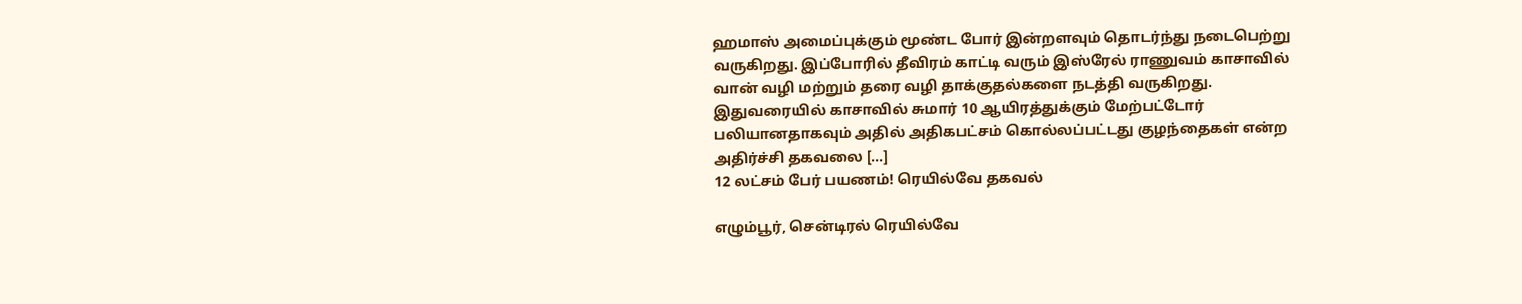ஹமாஸ் அமைப்புக்கும் மூண்ட போர் இன்றளவும் தொடர்ந்து நடைபெற்று வருகிறது. இப்போரில் தீவிரம் காட்டி வரும் இஸ்ரேல் ராணுவம் காசாவில் வான் வழி மற்றும் தரை வழி தாக்குதல்களை நடத்தி வருகிறது. இதுவரையில் காசாவில் சுமார் 10 ஆயிரத்துக்கும் மேற்பட்டோர் பலியானதாகவும் அதில் அதிகபட்சம் கொல்லப்பட்டது குழந்தைகள் என்ற அதிர்ச்சி தகவலை […]
12 லட்சம் பேர் பயணம்! ரெயில்வே தகவல்

எழும்பூர், சென்டிரல் ரெயில்வே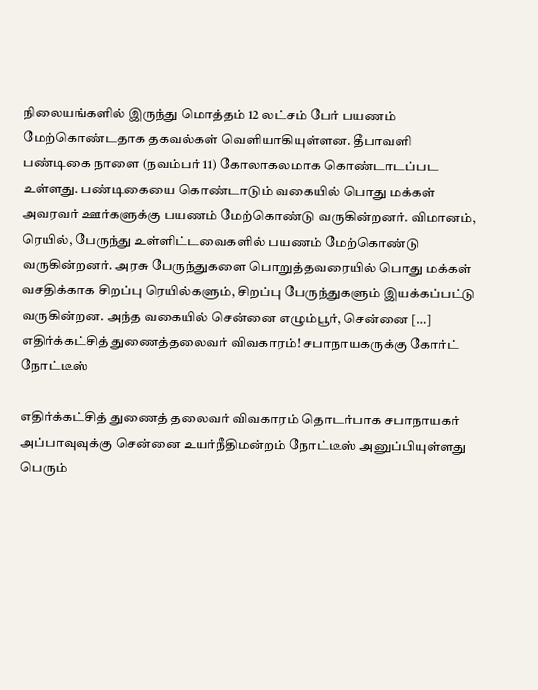நிலையங்களில் இருந்து மொத்தம் 12 லட்சம் பேர் பயணம் மேற்கொண்டதாக தகவல்கள் வெளியாகியுள்ளன. தீபாவளி பண்டிகை நாளை (நவம்பர் 11) கோலாகலமாக கொண்டாடப்பட உள்ளது. பண்டிகையை கொண்டாடும் வகையில் பொது மக்கள் அவரவர் ஊர்களுக்கு பயணம் மேற்கொண்டு வருகின்றனர். விமானம், ரெயில், பேருந்து உள்ளிட்டவைகளில் பயணம் மேற்கொண்டு வருகின்றனர். அரசு பேருந்துகளை பொறுத்தவரையில் பொது மக்கள் வசதிக்காக சிறப்பு ரெயில்களும், சிறப்பு பேருந்துகளும் இயக்கப்பட்டு வருகின்றன. அந்த வகையில் சென்னை எழும்பூர், சென்னை […]
எதிர்க்கட்சித் துணைத்தலைவர் விவகாரம்! சபாநாயகருக்கு கோர்ட் நோட்டீஸ்

எதிர்க்கட்சித் துணைத் தலைவர் விவகாரம் தொடர்பாக சபாநாயகர் அப்பாவுவுக்கு சென்னை உயர்நீதிமன்றம் நோட்டீஸ் அனுப்பியுள்ளது பெரும்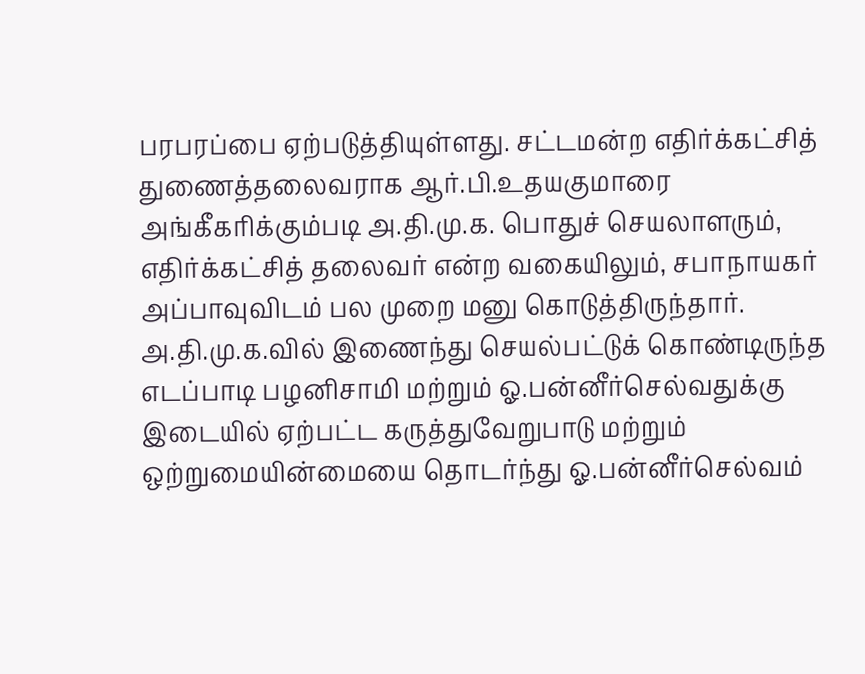பரபரப்பை ஏற்படுத்தியுள்ளது. சட்டமன்ற எதிர்க்கட்சித் துணைத்தலைவராக ஆர்.பி.உதயகுமாரை அங்கீகரிக்கும்படி அ.தி.மு.க. பொதுச் செயலாளரும், எதிர்க்கட்சித் தலைவர் என்ற வகையிலும், சபாநாயகர் அப்பாவுவிடம் பல முறை மனு கொடுத்திருந்தார். அ.தி.மு.க.வில் இணைந்து செயல்பட்டுக் கொண்டிருந்த எடப்பாடி பழனிசாமி மற்றும் ஓ.பன்னீர்செல்வதுக்கு இடையில் ஏற்பட்ட கருத்துவேறுபாடு மற்றும் ஒற்றுமையின்மையை தொடர்ந்து ஓ.பன்னீர்செல்வம்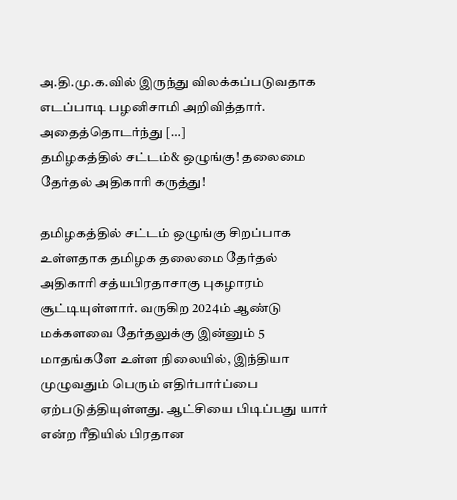அ.தி.மு.க.வில் இருந்து விலக்கப்படுவதாக எடப்பாடி பழனிசாமி அறிவித்தார். அதைத்தொடர்ந்து […]
தமிழகத்தில் சட்டம்& ஒழுங்கு! தலைமை தேர்தல் அதிகாரி கருத்து!

தமிழகத்தில் சட்டம் ஒழுங்கு சிறப்பாக உள்ளதாக தமிழக தலைமை தேர்தல் அதிகாரி சத்யபிரதாசாகு புகழாரம் சூட்டியுள்ளார். வருகிற 2024ம் ஆண்டு மக்களவை தேர்தலுக்கு இன்னும் 5 மாதங்களே உள்ள நிலையில், இந்தியா முழுவதும் பெரும் எதிர்பார்ப்பை ஏற்படுத்தியுள்ளது. ஆட்சியை பிடிப்பது யார் என்ற ரீதியில் பிரதான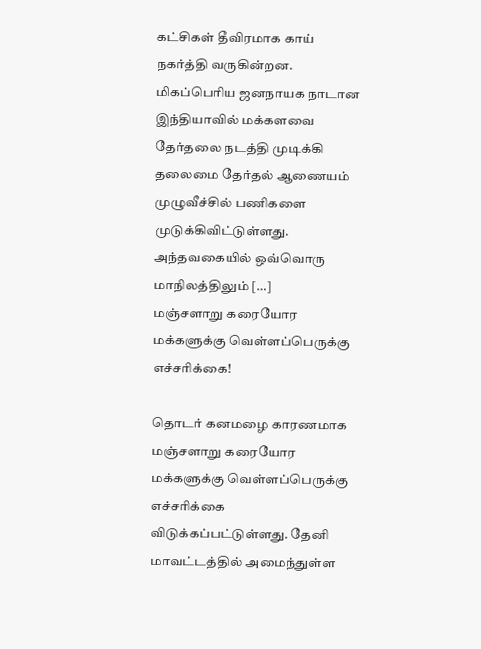கட்சிகள் தீவிரமாக காய் நகர்த்தி வருகின்றன. மிகப்பெரிய ஜனநாயக நாடான இந்தியாவில் மக்களவை தேர்தலை நடத்தி முடிக்கி தலைமை தேர்தல் ஆணையம் முழுவீச்சில் பணிகளை முடுக்கிவிட்டுள்ளது. அந்தவகையில் ஒவ்வொரு மாநிலத்திலும் […]
மஞ்சளாறு கரையோர மக்களுக்கு வெள்ளப்பெருக்கு எச்சரிக்கை!

தொடர் கனமழை காரணமாக மஞ்சளாறு கரையோர மக்களுக்கு வெள்ளப்பெருக்கு எச்சரிக்கை விடுக்கப்பட்டுள்ளது. தேனி மாவட்டத்தில் அமைந்துள்ள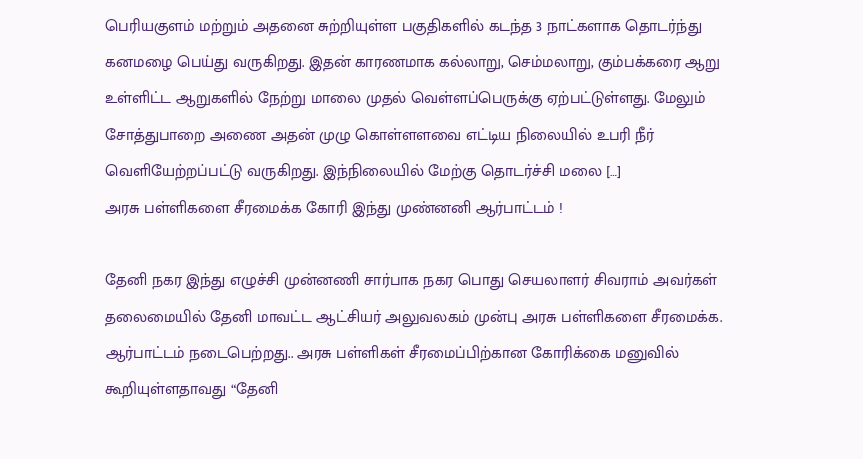பெரியகுளம் மற்றும் அதனை சுற்றியுள்ள பகுதிகளில் கடந்த 3 நாட்களாக தொடர்ந்து கனமழை பெய்து வருகிறது. இதன் காரணமாக கல்லாறு, செம்மலாறு, கும்பக்கரை ஆறு உள்ளிட்ட ஆறுகளில் நேற்று மாலை முதல் வெள்ளப்பெருக்கு ஏற்பட்டுள்ளது. மேலும் சோத்துபாறை அணை அதன் முழு கொள்ளளவை எட்டிய நிலையில் உபரி நீர் வெளியேற்றப்பட்டு வருகிறது. இந்நிலையில் மேற்கு தொடர்ச்சி மலை […]
அரசு பள்ளிகளை சீரமைக்க கோரி இந்து முண்னனி ஆர்பாட்டம் !

தேனி நகர இந்து எழுச்சி முன்னணி சார்பாக நகர பொது செயலாளர் சிவராம் அவர்கள் தலைமையில் தேனி மாவட்ட ஆட்சியர் அலுவலகம் முன்பு அரசு பள்ளிகளை சீரமைக்க. ஆர்பாட்டம் நடைபெற்றது.. அரசு பள்ளிகள் சீரமைப்பிற்கான கோரிக்கை மனுவில் கூறியுள்ளதாவது “தேனி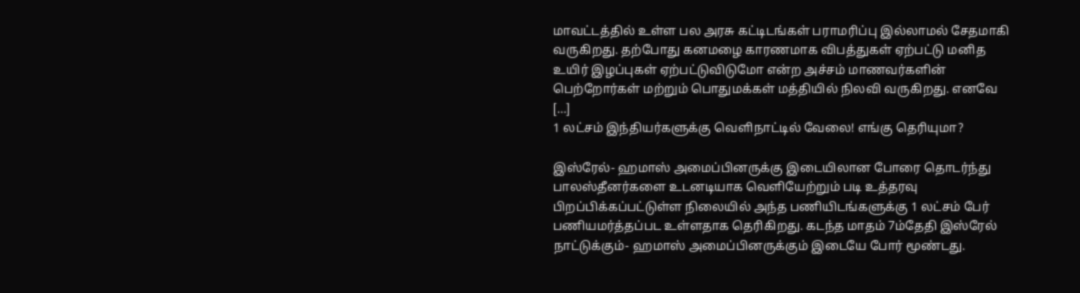மாவட்டத்தில் உள்ள பல அரசு கட்டிடங்கள் பராமரிப்பு இல்லாமல் சேதமாகி வருகிறது. தற்போது கனமழை காரணமாக விபத்துகள் ஏற்பட்டு மனித உயிர் இழப்புகள் ஏற்பட்டுவிடுமோ என்ற அச்சம் மாணவர்களின் பெற்றோர்கள் மற்றும் பொதுமக்கள் மத்தியில் நிலவி வருகிறது. எனவே […]
1 லட்சம் இந்தியர்களுக்கு வெளிநாட்டில் வேலை! எங்கு தெரியுமா?

இஸ்ரேல்- ஹமாஸ் அமைப்பினருக்கு இடையிலான போரை தொடர்ந்து பாலஸ்தீனர்களை உடனடியாக வெளியேற்றும் படி உத்தரவு பிறப்பிக்கப்பட்டுள்ள நிலையில் அந்த பணியிடங்களுக்கு 1 லட்சம் பேர் பணியமர்த்தப்பட உள்ளதாக தெரிகிறது. கடந்த மாதம் 7ம்தேதி இஸ்ரேல் நாட்டுக்கும்- ஹமாஸ் அமைப்பினருக்கும் இடையே போர் மூண்டது.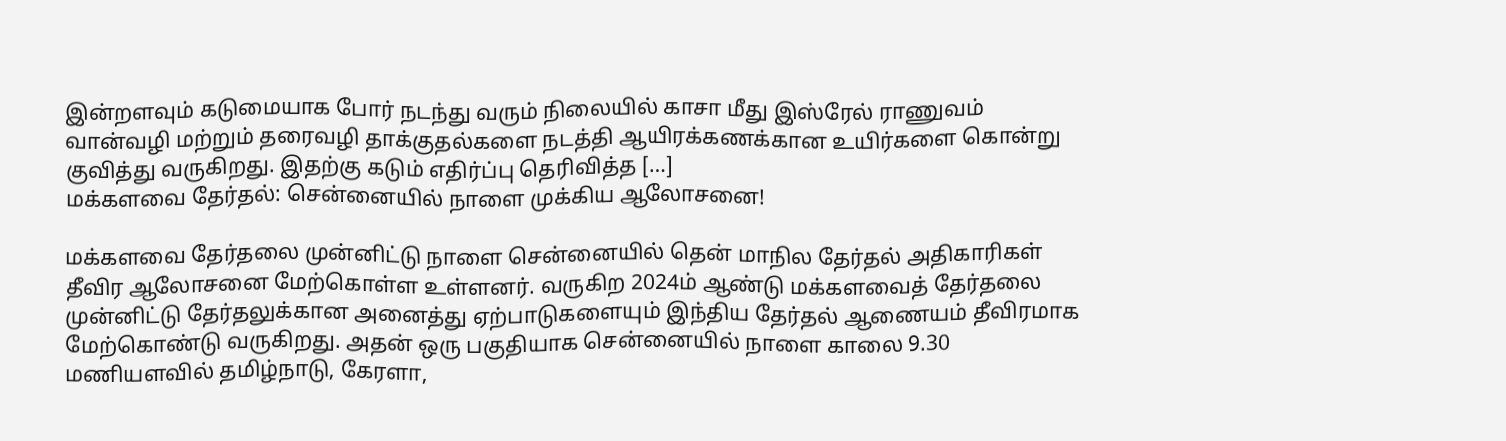இன்றளவும் கடுமையாக போர் நடந்து வரும் நிலையில் காசா மீது இஸ்ரேல் ராணுவம் வான்வழி மற்றும் தரைவழி தாக்குதல்களை நடத்தி ஆயிரக்கணக்கான உயிர்களை கொன்று குவித்து வருகிறது. இதற்கு கடும் எதிர்ப்பு தெரிவித்த […]
மக்களவை தேர்தல்: சென்னையில் நாளை முக்கிய ஆலோசனை!

மக்களவை தேர்தலை முன்னிட்டு நாளை சென்னையில் தென் மாநில தேர்தல் அதிகாரிகள் தீவிர ஆலோசனை மேற்கொள்ள உள்ளனர். வருகிற 2024ம் ஆண்டு மக்களவைத் தேர்தலை முன்னிட்டு தேர்தலுக்கான அனைத்து ஏற்பாடுகளையும் இந்திய தேர்தல் ஆணையம் தீவிரமாக மேற்கொண்டு வருகிறது. அதன் ஒரு பகுதியாக சென்னையில் நாளை காலை 9.30 மணியளவில் தமிழ்நாடு, கேரளா,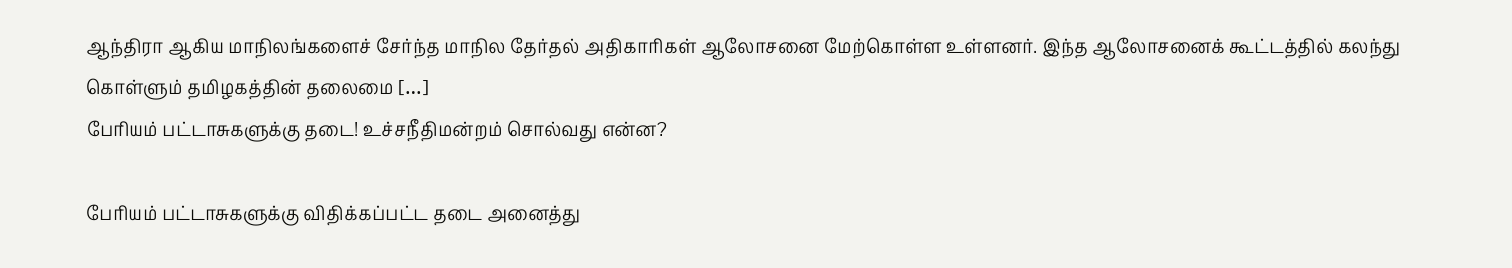ஆந்திரா ஆகிய மாநிலங்களைச் சேர்ந்த மாநில தேர்தல் அதிகாரிகள் ஆலோசனை மேற்கொள்ள உள்ளனர். இந்த ஆலோசனைக் கூட்டத்தில் கலந்து கொள்ளும் தமிழகத்தின் தலைமை […]
பேரியம் பட்டாசுகளுக்கு தடை! உச்சநீதிமன்றம் சொல்வது என்ன?

பேரியம் பட்டாசுகளுக்கு விதிக்கப்பட்ட தடை அனைத்து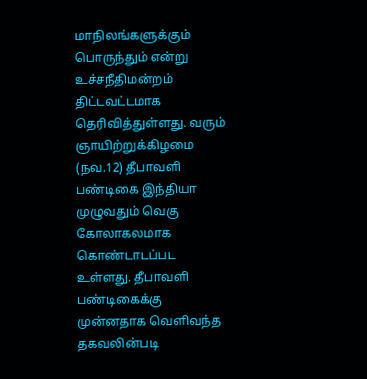மாநிலங்களுக்கும் பொருந்தும் என்று உச்சநீதிமன்றம் திட்டவட்டமாக தெரிவித்துள்ளது. வரும் ஞாயிற்றுக்கிழமை (நவ.12) தீபாவளி பண்டிகை இந்தியா முழுவதும் வெகு கோலாகலமாக கொண்டாடப்பட உள்ளது. தீபாவளி பண்டிகைக்கு முன்னதாக வெளிவந்த தகவலின்படி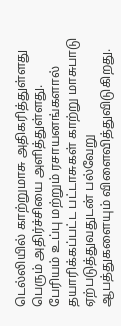டெல்லியில் காற்றுமாசு அதிகரித்துள்ளது பெரும் அதிர்ச்சியை அளித்துள்ளது. பேரியம் உப்பு மற்றும் ரசாயனங்களால் தயாரிக்கப்பட்ட பட்டாசுகள் காற்று மாசுபாடு ஏற்படுத்துவதுடன் பல்வேறு ஆபத்துகளையும் விளைவித்துவிடுகிறது.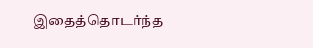இதைத்தொடர்ந்த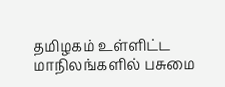தமிழகம் உள்ளிட்ட மாநிலங்களில் பசுமை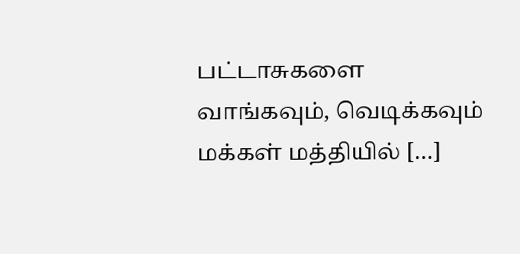பட்டாசுகளை வாங்கவும், வெடிக்கவும் மக்கள் மத்தியில் […]